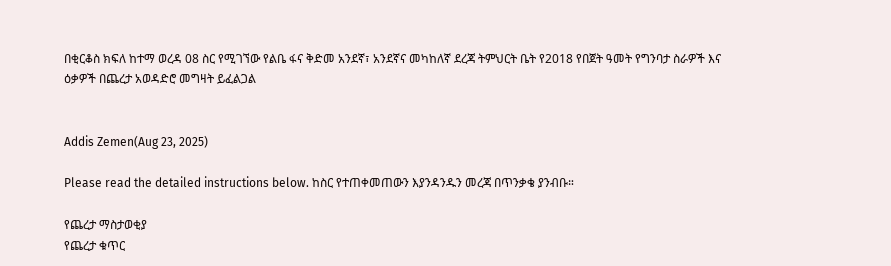በቂርቆስ ክፍለ ከተማ ወረዳ 08 ስር የሚገኘው የልቤ ፋና ቅድመ አንደኛ፣ አንደኛና መካከለኛ ደረጃ ትምህርት ቤት የ2018 የበጀት ዓመት የግንባታ ስራዎች እና ዕቃዎች በጨረታ አወዳድሮ መግዛት ይፈልጋል


Addis Zemen(Aug 23, 2025)

Please read the detailed instructions below. ከስር የተጠቀመጠውን እያንዳንዱን መረጃ በጥንቃቄ ያንብቡ።

የጨረታ ማስታወቂያ
የጨረታ ቁጥር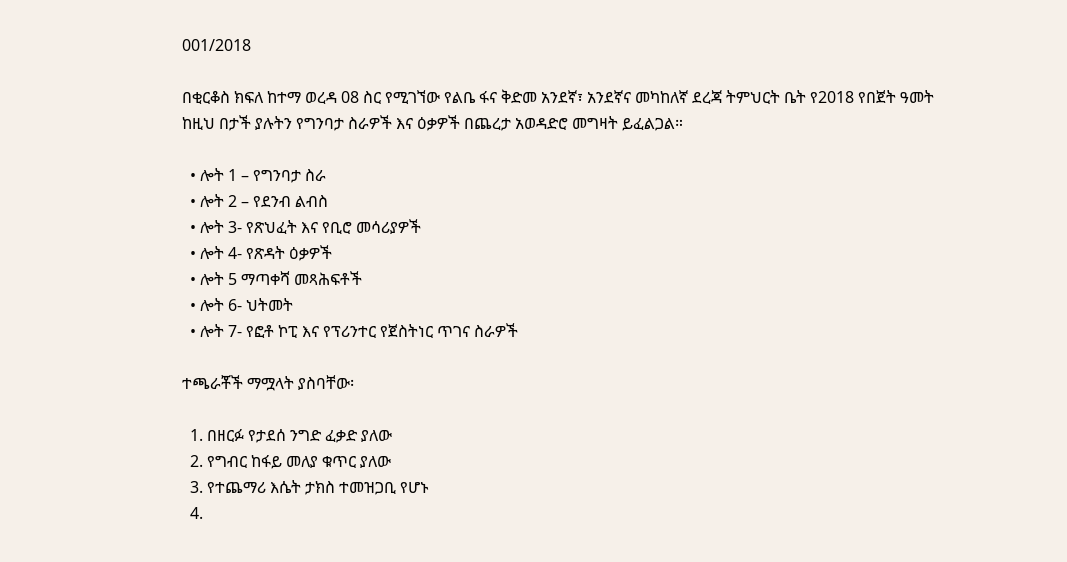001/2018

በቂርቆስ ክፍለ ከተማ ወረዳ 08 ስር የሚገኘው የልቤ ፋና ቅድመ አንደኛ፣ አንደኛና መካከለኛ ደረጃ ትምህርት ቤት የ2018 የበጀት ዓመት ከዚህ በታች ያሉትን የግንባታ ስራዎች እና ዕቃዎች በጨረታ አወዳድሮ መግዛት ይፈልጋል።

  • ሎት 1 – የግንባታ ስራ
  • ሎት 2 – የደንብ ልብስ
  • ሎት 3- የጽህፈት እና የቢሮ መሳሪያዎች
  • ሎት 4- የጽዳት ዕቃዎች
  • ሎት 5 ማጣቀሻ መጻሕፍቶች
  • ሎት 6- ህትመት
  • ሎት 7- የፎቶ ኮፒ እና የፕሪንተር የጀስትነር ጥገና ስራዎች

ተጫራቾች ማሟላት ያስባቸው፡

  1. በዘርፉ የታደሰ ንግድ ፈቃድ ያለው
  2. የግብር ከፋይ መለያ ቁጥር ያለው
  3. የተጨማሪ እሴት ታክስ ተመዝጋቢ የሆኑ
  4.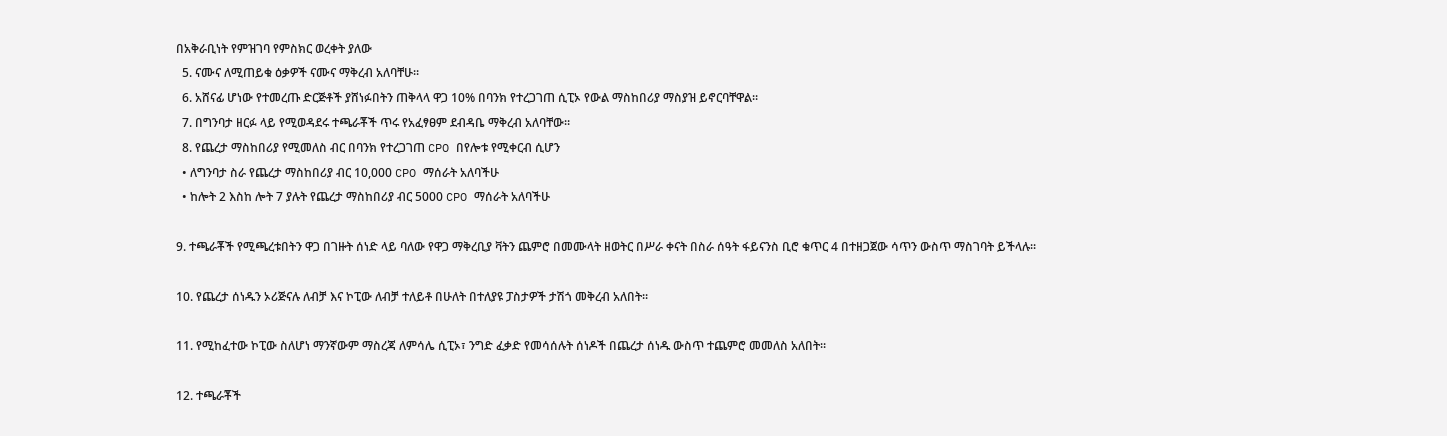በአቅራቢነት የምዝገባ የምስክር ወረቀት ያለው
  5. ናሙና ለሚጠይቁ ዕቃዎች ናሙና ማቅረብ አለባቸሁ።
  6. አሸናፊ ሆነው የተመረጡ ድርጅቶች ያሸነፉበትን ጠቅላላ ዋጋ 10% በባንክ የተረጋገጠ ሲፒኦ የውል ማስከበሪያ ማስያዝ ይኖርባቸዋል።
  7. በግንባታ ዘርፉ ላይ የሚወዳደሩ ተጫራቾች ጥሩ የአፈፃፀም ደብዳቤ ማቅረብ አለባቸው።
  8. የጨረታ ማስከበሪያ የሚመለስ ብር በባንክ የተረጋገጠ CPO በየሎቱ የሚቀርብ ሲሆን
  • ለግንባታ ስራ የጨረታ ማስከበሪያ ብር 10,000 CPO ማሰራት አለባችሁ
  • ከሎት 2 እስከ ሎት 7 ያሉት የጨረታ ማስከበሪያ ብር 5000 CPO ማሰራት አለባችሁ

9. ተጫራቾች የሚጫረቱበትን ዋጋ በገዙት ሰነድ ላይ ባለው የዋጋ ማቅረቢያ ቫትን ጨምሮ በመሙላት ዘወትር በሥራ ቀናት በስራ ሰዓት ፋይናንስ ቢሮ ቁጥር 4 በተዘጋጀው ሳጥን ውስጥ ማስገባት ይችላሉ፡፡

10. የጨረታ ሰነዱን ኦሪጅናሉ ለብቻ እና ኮፒው ለብቻ ተለይቶ በሁለት በተለያዩ ፓስታዎች ታሽጎ መቅረብ አለበት።

11. የሚከፈተው ኮፒው ስለሆነ ማንኛውም ማስረጃ ለምሳሌ ሲፒኦ፣ ንግድ ፈቃድ የመሳሰሉት ሰነዶች በጨረታ ሰነዱ ውስጥ ተጨምሮ መመለስ አለበት።

12. ተጫራቾች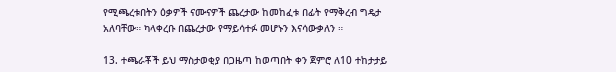የሚጫረቱበትን ዕቃዎች ናሙናዎች ጨረታው ከመከፈቱ በፊት የማቅረብ ግዴታ አለባቸው። ካላቀረቡ በጨረታው የማይሳተፉ መሆኑን እናሳውቃለን ።

13. ተጫራቾች ይህ ማስታወቂያ በጋዜጣ ከወጣበት ቀን ጀምሮ ለ10 ተከታታይ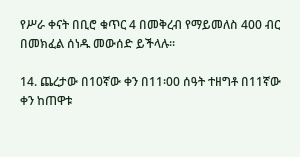የሥራ ቀናት በቢሮ ቁጥር 4 በመቅረብ የማይመለስ 400 ብር በመክፈል ሰነዱ መውሰድ ይችላሉ።

14. ጨረታው በ10ኛው ቀን በ11፡00 ሰዓት ተዘግቶ በ11ኛው ቀን ከጠዋቱ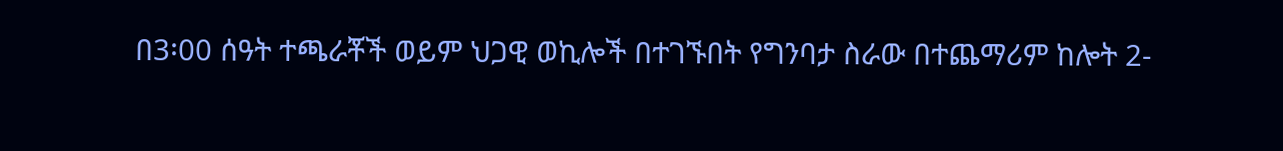በ3፡00 ሰዓት ተጫራቾች ወይም ህጋዊ ወኪሎች በተገኙበት የግንባታ ስራው በተጨማሪም ከሎት 2-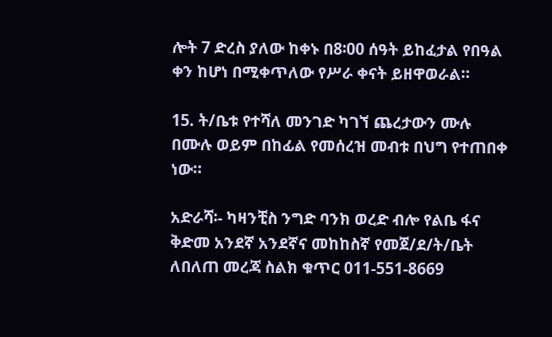ሎት 7 ድረስ ያለው ከቀኑ በ8፡00 ሰዓት ይከፈታል የበዓል ቀን ከሆነ በሚቀጥለው የሥራ ቀናት ይዘዋወራል።

15. ት/ቤቱ የተሻለ መንገድ ካገኘ ጨረታውን ሙሉ በሙሉ ወይም በከፊል የመሰረዝ መብቱ በህግ የተጠበቀ ነው።

አድራሻ፡- ካዛንቺስ ንግድ ባንክ ወረድ ብሎ የልቤ ፋና ቅድመ አንደኛ አንደኛና መከከስኛ የመጀ/ደ/ት/ቤት ለበለጠ መረጃ ስልክ ቁጥር 011-551-8669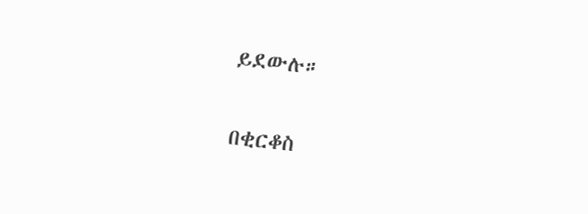ይደውሉ።

በቂርቆስ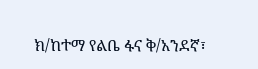ክ/ከተማ የልቤ ፋና ቅ/አንደኛ፣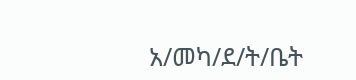አ/መካ/ደ/ት/ቤት